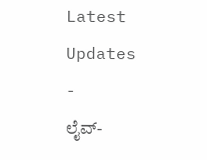Latest Updates
-
ಲೈವ್-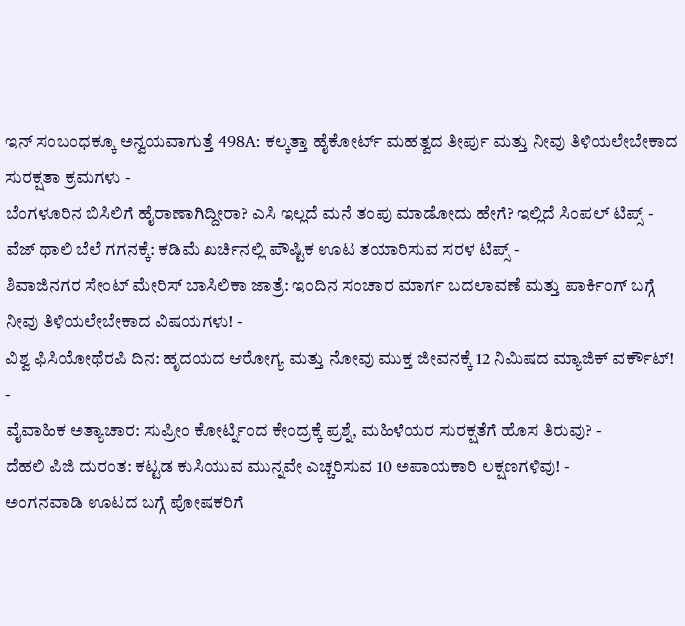ಇನ್ ಸಂಬಂಧಕ್ಕೂ ಅನ್ವಯವಾಗುತ್ತೆ 498A: ಕಲ್ಕತ್ತಾ ಹೈಕೋರ್ಟ್ ಮಹತ್ವದ ತೀರ್ಪು ಮತ್ತು ನೀವು ತಿಳಿಯಲೇಬೇಕಾದ ಸುರಕ್ಷತಾ ಕ್ರಮಗಳು -
ಬೆಂಗಳೂರಿನ ಬಿಸಿಲಿಗೆ ಹೈರಾಣಾಗಿದ್ದೀರಾ? ಎಸಿ ಇಲ್ಲದೆ ಮನೆ ತಂಪು ಮಾಡೋದು ಹೇಗೆ? ಇಲ್ಲಿದೆ ಸಿಂಪಲ್ ಟಿಪ್ಸ್ -
ವೆಜ್ ಥಾಲಿ ಬೆಲೆ ಗಗನಕ್ಕೆ: ಕಡಿಮೆ ಖರ್ಚಿನಲ್ಲಿ ಪೌಷ್ಟಿಕ ಊಟ ತಯಾರಿಸುವ ಸರಳ ಟಿಪ್ಸ್ -
ಶಿವಾಜಿನಗರ ಸೇಂಟ್ ಮೇರಿಸ್ ಬಾಸಿಲಿಕಾ ಜಾತ್ರೆ: ಇಂದಿನ ಸಂಚಾರ ಮಾರ್ಗ ಬದಲಾವಣೆ ಮತ್ತು ಪಾರ್ಕಿಂಗ್ ಬಗ್ಗೆ ನೀವು ತಿಳಿಯಲೇಬೇಕಾದ ವಿಷಯಗಳು! -
ವಿಶ್ವ ಫಿಸಿಯೋಥೆರಪಿ ದಿನ: ಹೃದಯದ ಆರೋಗ್ಯ ಮತ್ತು ನೋವು ಮುಕ್ತ ಜೀವನಕ್ಕೆ 12 ನಿಮಿಷದ ಮ್ಯಾಜಿಕ್ ವರ್ಕೌಟ್! -
ವೈವಾಹಿಕ ಅತ್ಯಾಚಾರ: ಸುಪ್ರೀಂ ಕೋರ್ಟ್ನಿಂದ ಕೇಂದ್ರಕ್ಕೆ ಪ್ರಶ್ನೆ, ಮಹಿಳೆಯರ ಸುರಕ್ಷತೆಗೆ ಹೊಸ ತಿರುವು? -
ದೆಹಲಿ ಪಿಜಿ ದುರಂತ: ಕಟ್ಟಡ ಕುಸಿಯುವ ಮುನ್ನವೇ ಎಚ್ಚರಿಸುವ 10 ಅಪಾಯಕಾರಿ ಲಕ್ಷಣಗಳಿವು! -
ಅಂಗನವಾಡಿ ಊಟದ ಬಗ್ಗೆ ಪೋಷಕರಿಗೆ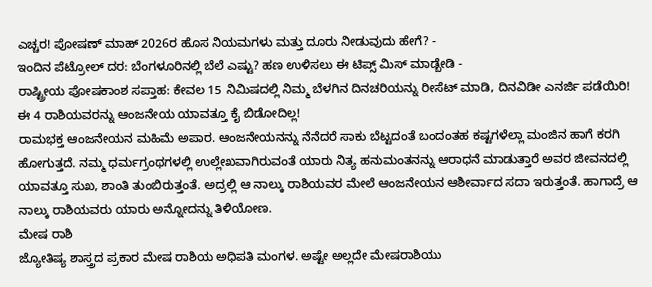ಎಚ್ಚರ! ಪೋಷಣ್ ಮಾಹ್ 2026ರ ಹೊಸ ನಿಯಮಗಳು ಮತ್ತು ದೂರು ನೀಡುವುದು ಹೇಗೆ? -
ಇಂದಿನ ಪೆಟ್ರೋಲ್ ದರ: ಬೆಂಗಳೂರಿನಲ್ಲಿ ಬೆಲೆ ಎಷ್ಟು? ಹಣ ಉಳಿಸಲು ಈ ಟಿಪ್ಸ್ ಮಿಸ್ ಮಾಡ್ಬೇಡಿ -
ರಾಷ್ಟ್ರೀಯ ಪೋಷಕಾಂಶ ಸಪ್ತಾಹ: ಕೇವಲ 15 ನಿಮಿಷದಲ್ಲಿ ನಿಮ್ಮ ಬೆಳಗಿನ ದಿನಚರಿಯನ್ನು ರೀಸೆಟ್ ಮಾಡಿ, ದಿನವಿಡೀ ಎನರ್ಜಿ ಪಡೆಯಿರಿ!
ಈ 4 ರಾಶಿಯವರನ್ನು ಆಂಜನೇಯ ಯಾವತ್ತೂ ಕೈ ಬಿಡೋದಿಲ್ಲ!
ರಾಮಭಕ್ತ ಆಂಜನೇಯನ ಮಹಿಮೆ ಅಪಾರ. ಆಂಜನೇಯನನ್ನು ನೆನೆದರೆ ಸಾಕು ಬೆಟ್ಟದಂತೆ ಬಂದಂತಹ ಕಷ್ಟಗಳೆಲ್ಲಾ ಮಂಜಿನ ಹಾಗೆ ಕರಗಿ ಹೋಗುತ್ತದೆ. ನಮ್ಮ ಧರ್ಮಗ್ರಂಥಗಳಲ್ಲಿ ಉಲ್ಲೇಖವಾಗಿರುವಂತೆ ಯಾರು ನಿತ್ಯ ಹನುಮಂತನನ್ನು ಆರಾಧನೆ ಮಾಡುತ್ತಾರೆ ಅವರ ಜೀವನದಲ್ಲಿ ಯಾವತ್ತೂ ಸುಖ, ಶಾಂತಿ ತುಂಬಿರುತ್ತಂತೆ. ಅದ್ರಲ್ಲಿ ಆ ನಾಲ್ಕು ರಾಶಿಯವರ ಮೇಲೆ ಆಂಜನೇಯನ ಆಶೀರ್ವಾದ ಸದಾ ಇರುತ್ತಂತೆ. ಹಾಗಾದ್ರೆ ಆ ನಾಲ್ಕು ರಾಶಿಯವರು ಯಾರು ಅನ್ನೋದನ್ನು ತಿಳಿಯೋಣ.
ಮೇಷ ರಾಶಿ
ಜ್ಯೋತಿಷ್ಯ ಶಾಸ್ತ್ರದ ಪ್ರಕಾರ ಮೇಷ ರಾಶಿಯ ಅಧಿಪತಿ ಮಂಗಳ. ಅಷ್ಟೇ ಅಲ್ಲದೇ ಮೇಷರಾಶಿಯು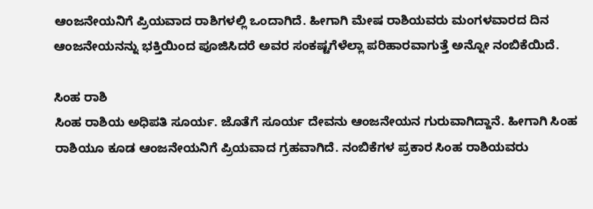ಆಂಜನೇಯನಿಗೆ ಪ್ರಿಯವಾದ ರಾಶಿಗಳಲ್ಲಿ ಒಂದಾಗಿದೆ. ಹೀಗಾಗಿ ಮೇಷ ರಾಶಿಯವರು ಮಂಗಳವಾರದ ದಿನ ಆಂಜನೇಯನನ್ನು ಭಕ್ತಿಯಿಂದ ಪೂಜಿಸಿದರೆ ಅವರ ಸಂಕಷ್ಟಗೆಳೆಲ್ಲಾ ಪರಿಹಾರವಾಗುತ್ತೆ ಅನ್ನೋ ನಂಬಿಕೆಯಿದೆ.

ಸಿಂಹ ರಾಶಿ
ಸಿಂಹ ರಾಶಿಯ ಅಧಿಪತಿ ಸೂರ್ಯ. ಜೊತೆಗೆ ಸೂರ್ಯ ದೇವನು ಆಂಜನೇಯನ ಗುರುವಾಗಿದ್ದಾನೆ. ಹೀಗಾಗಿ ಸಿಂಹ ರಾಶಿಯೂ ಕೂಡ ಆಂಜನೇಯನಿಗೆ ಪ್ರಿಯವಾದ ಗ್ರಹವಾಗಿದೆ. ನಂಬಿಕೆಗಳ ಪ್ರಕಾರ ಸಿಂಹ ರಾಶಿಯವರು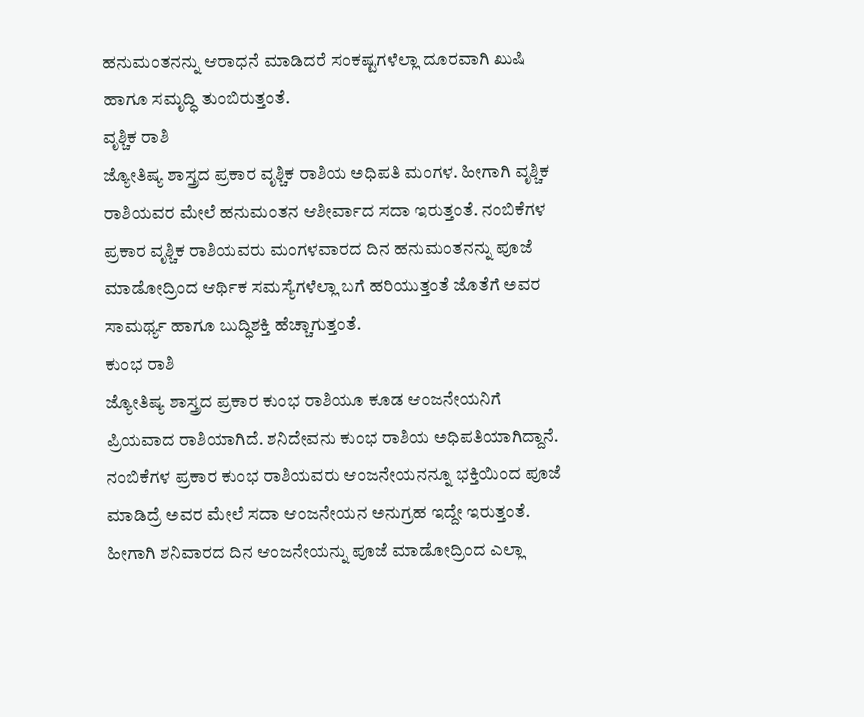ಹನುಮಂತನನ್ನು ಆರಾಧನೆ ಮಾಡಿದರೆ ಸಂಕಷ್ಟಗಳೆಲ್ಲಾ ದೂರವಾಗಿ ಖುಷಿ ಹಾಗೂ ಸಮೃದ್ಧಿ ತುಂಬಿರುತ್ತಂತೆ.
ವೃಶ್ಚಿಕ ರಾಶಿ
ಜ್ಯೋತಿಷ್ಯ ಶಾಸ್ತ್ರದ ಪ್ರಕಾರ ವೃಶ್ಚಿಕ ರಾಶಿಯ ಅಧಿಪತಿ ಮಂಗಳ. ಹೀಗಾಗಿ ವೃಶ್ಚಿಕ ರಾಶಿಯವರ ಮೇಲೆ ಹನುಮಂತನ ಆಶೀರ್ವಾದ ಸದಾ ಇರುತ್ತಂತೆ. ನಂಬಿಕೆಗಳ ಪ್ರಕಾರ ವೃಶ್ಚಿಕ ರಾಶಿಯವರು ಮಂಗಳವಾರದ ದಿನ ಹನುಮಂತನನ್ನು ಪೂಜೆ ಮಾಡೋದ್ರಿಂದ ಆರ್ಥಿಕ ಸಮಸ್ಯೆಗಳೆಲ್ಲಾ ಬಗೆ ಹರಿಯುತ್ತಂತೆ ಜೊತೆಗೆ ಅವರ ಸಾಮರ್ಥ್ಯ ಹಾಗೂ ಬುದ್ಧಿಶಕ್ತಿ ಹೆಚ್ಚಾಗುತ್ತಂತೆ.
ಕುಂಭ ರಾಶಿ
ಜ್ಯೋತಿಷ್ಯ ಶಾಸ್ತ್ರದ ಪ್ರಕಾರ ಕುಂಭ ರಾಶಿಯೂ ಕೂಡ ಆಂಜನೇಯನಿಗೆ ಪ್ರಿಯವಾದ ರಾಶಿಯಾಗಿದೆ. ಶನಿದೇವನು ಕುಂಭ ರಾಶಿಯ ಅಧಿಪತಿಯಾಗಿದ್ದಾನೆ. ನಂಬಿಕೆಗಳ ಪ್ರಕಾರ ಕುಂಭ ರಾಶಿಯವರು ಆಂಜನೇಯನನ್ನೂ ಭಕ್ತಿಯಿಂದ ಪೂಜೆ ಮಾಡಿದ್ರೆ ಅವರ ಮೇಲೆ ಸದಾ ಆಂಜನೇಯನ ಅನುಗ್ರಹ ಇದ್ದೇ ಇರುತ್ತಂತೆ. ಹೀಗಾಗಿ ಶನಿವಾರದ ದಿನ ಆಂಜನೇಯನ್ನು ಪೂಜೆ ಮಾಡೋದ್ರಿಂದ ಎಲ್ಲಾ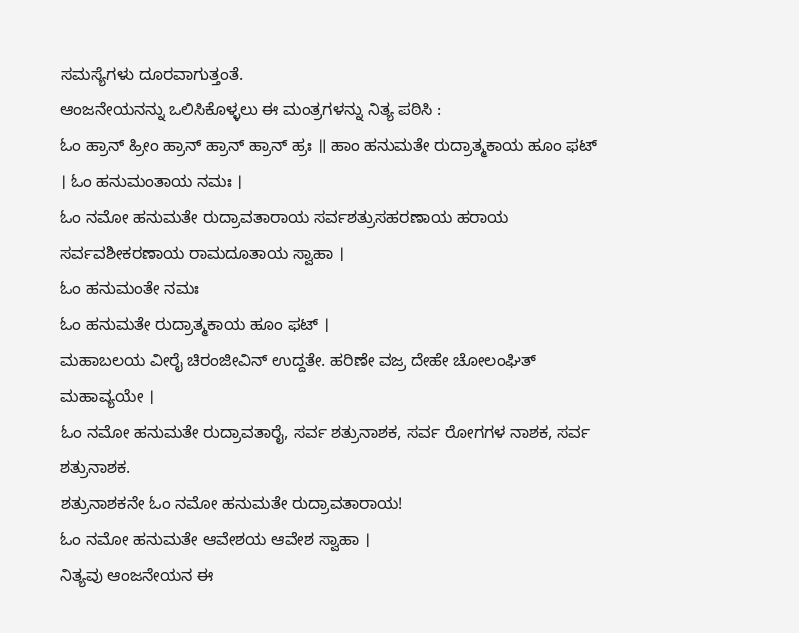ಸಮಸ್ಯೆಗಳು ದೂರವಾಗುತ್ತಂತೆ.
ಆಂಜನೇಯನನ್ನು ಒಲಿಸಿಕೊಳ್ಳಲು ಈ ಮಂತ್ರಗಳನ್ನು ನಿತ್ಯ ಪಠಿಸಿ :
ಓಂ ಹ್ರಾನ್ ಹ್ರೀಂ ಹ್ರಾನ್ ಹ್ರಾನ್ ಹ್ರಾನ್ ಹ್ರಃ ॥ ಹಾಂ ಹನುಮತೇ ರುದ್ರಾತ್ಮಕಾಯ ಹೂಂ ಫಟ್ । ಓಂ ಹನುಮಂತಾಯ ನಮಃ ।
ಓಂ ನಮೋ ಹನುಮತೇ ರುದ್ರಾವತಾರಾಯ ಸರ್ವಶತ್ರುಸಹರಣಾಯ ಹರಾಯ ಸರ್ವವಶೀಕರಣಾಯ ರಾಮದೂತಾಯ ಸ್ವಾಹಾ ।
ಓಂ ಹನುಮಂತೇ ನಮಃ
ಓಂ ಹನುಮತೇ ರುದ್ರಾತ್ಮಕಾಯ ಹೂಂ ಫಟ್ ।
ಮಹಾಬಲಯ ವೀರೈ ಚಿರಂಜೀವಿನ್ ಉದ್ದತೇ. ಹರಿಣೇ ವಜ್ರ ದೇಹೇ ಚೋಲಂಘಿತ್ ಮಹಾವ್ಯಯೇ ।
ಓಂ ನಮೋ ಹನುಮತೇ ರುದ್ರಾವತಾರೈ, ಸರ್ವ ಶತ್ರುನಾಶಕ, ಸರ್ವ ರೋಗಗಳ ನಾಶಕ, ಸರ್ವ ಶತ್ರುನಾಶಕ.
ಶತ್ರುನಾಶಕನೇ ಓಂ ನಮೋ ಹನುಮತೇ ರುದ್ರಾವತಾರಾಯ!
ಓಂ ನಮೋ ಹನುಮತೇ ಆವೇಶಯ ಆವೇಶ ಸ್ವಾಹಾ ।
ನಿತ್ಯವು ಆಂಜನೇಯನ ಈ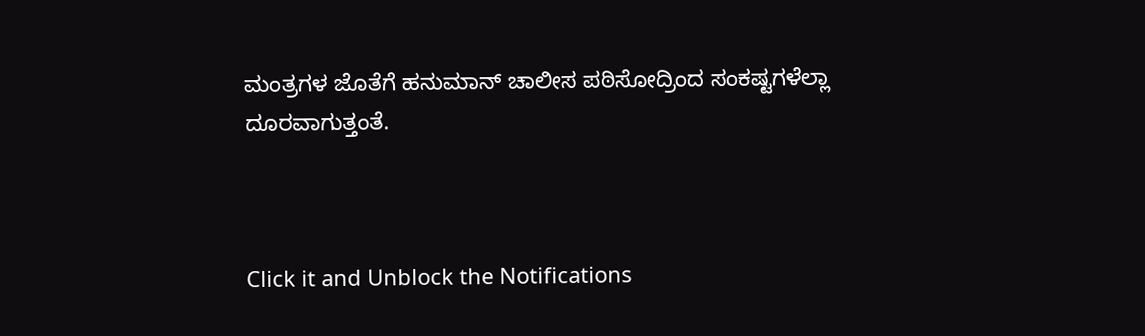ಮಂತ್ರಗಳ ಜೊತೆಗೆ ಹನುಮಾನ್ ಚಾಲೀಸ ಪಠಿಸೋದ್ರಿಂದ ಸಂಕಷ್ಟಗಳೆಲ್ಲಾ ದೂರವಾಗುತ್ತಂತೆ.



Click it and Unblock the Notifications